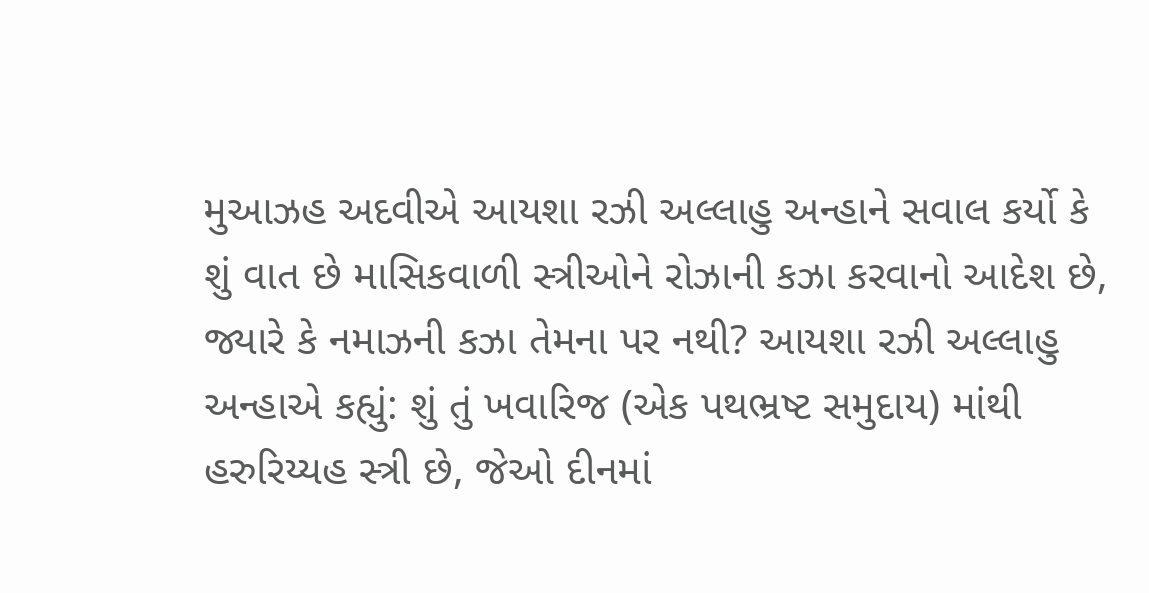મુઆઝહ અદવીએ આયશા રઝી અલ્લાહુ અન્હાને સવાલ કર્યો કે શું વાત છે માસિકવાળી સ્ત્રીઓને રોઝાની કઝા કરવાનો આદેશ છે, જ્યારે કે નમાઝની કઝા તેમના પર નથી? આયશા રઝી અલ્લાહુ અન્હાએ કહ્યું: શું તું ખવારિજ (એક પથભ્રષ્ટ સમુદાય) માંથી હરુરિય્યહ સ્ત્રી છે, જેઓ દીનમાં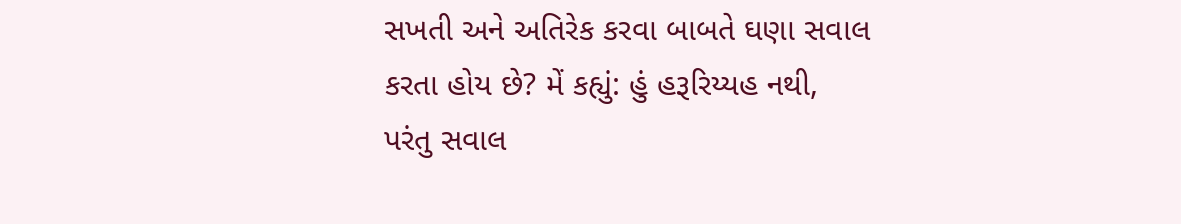સખતી અને અતિરેક કરવા બાબતે ઘણા સવાલ કરતા હોય છે? મેં કહ્યું: હું હરૂરિય્યહ નથી, પરંતુ સવાલ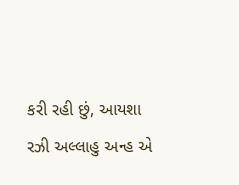કરી રહી છું, આયશા રઝી અલ્લાહુ અન્હ એ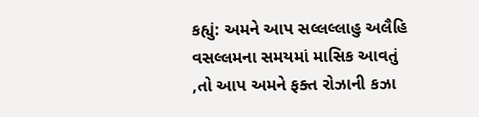કહ્યું: અમને આપ સલ્લલ્લાહુ અલૈહિ વસલ્લમના સમયમાં માસિક આવતું ,તો આપ અમને ફક્ત રોઝાની કઝા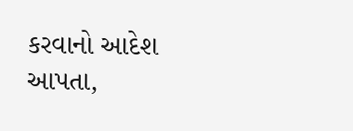કરવાનો આદેશ આપતા,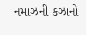નમાઝની કઝાનો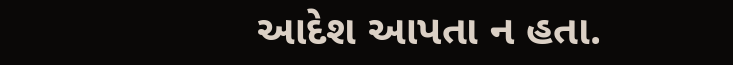આદેશ આપતા ન હતા.